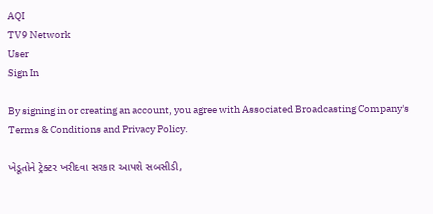AQI
TV9 Network
User
Sign In

By signing in or creating an account, you agree with Associated Broadcasting Company's Terms & Conditions and Privacy Policy.

ખેડૂતોને ટ્રેક્ટર ખરીદવા સરકાર આપશે સબસીડી,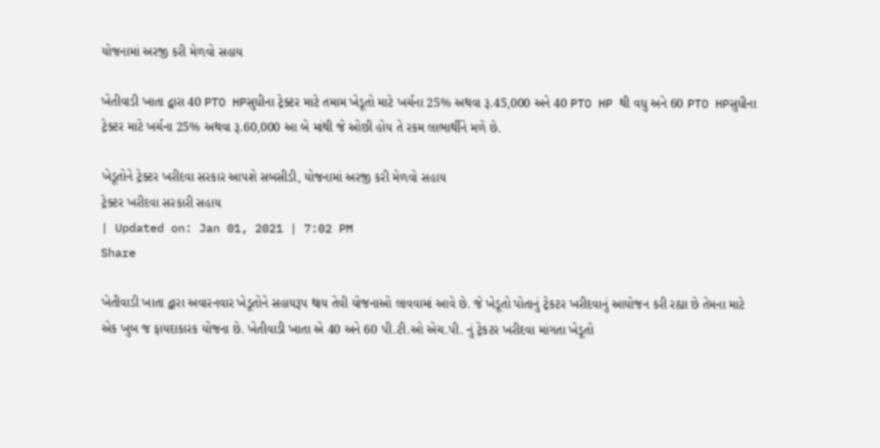યોજનામાં અરજી કરી મેળવો સહાય

ખેતીવાડી ખાતા દ્વારા 40 PTO HPસુધીના ટ્રેક્ટર માટે તમામ ખેડૂતો માટે ખર્ચના 25% અથવા રૂ.45,000 અને 40 PTO HP થી વધુ અને 60 PTO HPસુધીના ટ્રેક્ટર માટે ખર્ચના 25% અથવા રૂ.60,000 આ બે માંથી જે ઓછી હોય તે રકમ લાભાર્થીને મળે છે.

ખેડૂતોને ટ્રેક્ટર ખરીદવા સરકાર આપશે સબસીડી, યોજનામાં અરજી કરી મેળવો સહાય
ટ્રેક્ટર ખરીદવા સરકારી સહાય
| Updated on: Jan 01, 2021 | 7:02 PM
Share

ખેતીવાડી ખાતા દ્વારા અવારનવાર ખેડૂતોને સહાયરૂપ થાય તેવી યોજનાઓ લાવવામાં આવે છે. જે ખેડૂતો પોતાનું ટ્રેકટર ખરીદવાનું આયોજન કરી રહ્યા છે તેમના માટે એક ખુબ જ ફાયદાકારક યોજના છે. ખેતીવાડી ખાતા એ 40 અને 60 પી.ટી.ઓ એચ.પી. નું ટ્રેકટર ખરીદવા માંગતા ખેડૂતો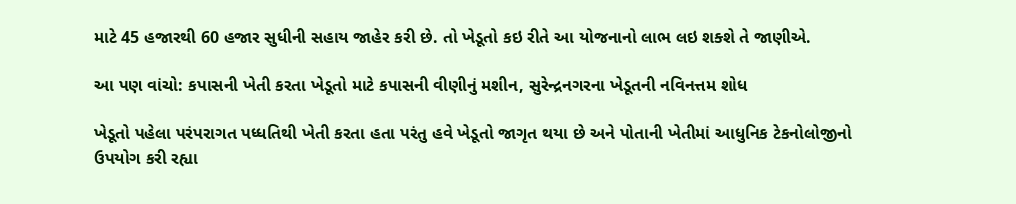માટે 45 હજારથી 60 હજાર સુધીની સહાય જાહેર કરી છે. તો ખેડૂતો કઇ રીતે આ યોજનાનો લાભ લઇ શક્શે તે જાણીએ.

આ પણ વાંચો: કપાસની ખેતી કરતા ખેડૂતો માટે કપાસની વીણીનું મશીન, સુરેન્દ્રનગરના ખેડૂતની નવિનત્તમ શોધ

ખેડૂતો પહેલા પરંપરાગત પધ્ધતિથી ખેતી કરતા હતા પરંતુ હવે ખેડૂતો જાગૃત થયા છે અને પોતાની ખેતીમાં આધુનિક ટેકનોલોજીનો ઉપયોગ કરી રહ્યા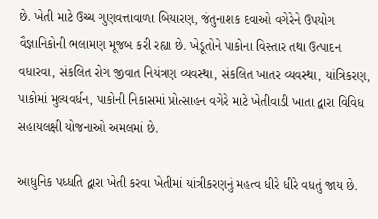છે. ખેતી માટે ઉચ્ચ ગુણવત્તાવાળા બિયારણ, જંતુનાશક દવાઓ વગેરેને ઉપયોગ વૈજ્ઞાનિકોની ભલામણ મૂજબ કરી રહ્યા છે. ખેડૂતોને પાકોના વિસ્તાર તથા ઉત્પાદન વધારવા, સંકલિત રોગ જીવાત નિયંત્રણ વ્યવસ્થા, સંકલિત ખાતર વ્યવસ્થા, યાંત્રિકરણ, પાકોમાં મુલ્યવર્ધન, પાકોની નિકાસમાં પ્રોત્સાહન વગેરે માટે ખેતીવાડી ખાતા દ્વારા વિવિધ સહાયલક્ષી યોજનાઓ અમલમાં છે.

આધુનિક પધ્ધતિ દ્વારા ખેતી કરવા ખેતીમાં યાંત્રીકરણનું મહત્વ ધીરે ધીરે વધતું જાય છે.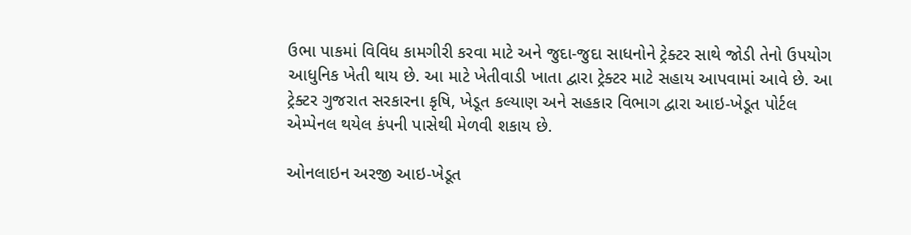ઉભા પાકમાં વિવિધ કામગીરી કરવા માટે અને જુદા-જુદા સાધનોને ટ્રેક્ટર સાથે જોડી તેનો ઉપયોગ આધુનિક ખેતી થાય છે. આ માટે ખેતીવાડી ખાતા દ્વારા ટ્રેક્ટર માટે સહાય આપવામાં આવે છે. આ ટ્રેક્ટર ગુજરાત સરકારના કૃષિ, ખેડૂત કલ્યાણ અને સહકાર વિભાગ દ્વારા આઇ-ખેડૂત પોર્ટલ એમ્પેનલ થયેલ કંપની પાસેથી મેળવી શકાય છે.

ઓનલાઇન અરજી આઇ-ખેડૂત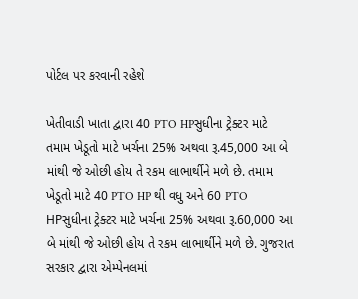પોર્ટલ પર કરવાની રહેશે

ખેતીવાડી ખાતા દ્વારા 40 PTO HPસુધીના ટ્રેક્ટર માટે તમામ ખેડૂતો માટે ખર્ચના 25% અથવા રૂ.45,000 આ બે માંથી જે ઓછી હોય તે રકમ લાભાર્થીને મળે છે. તમામ ખેડૂતો માટે 40 PTO HP થી વધુ અને 60 PTO HPસુધીના ટ્રેક્ટર માટે ખર્ચના 25% અથવા રૂ.60,000 આ બે માંથી જે ઓછી હોય તે રકમ લાભાર્થીને મળે છે. ગુજરાત સરકાર દ્વારા એમ્પેનલમાં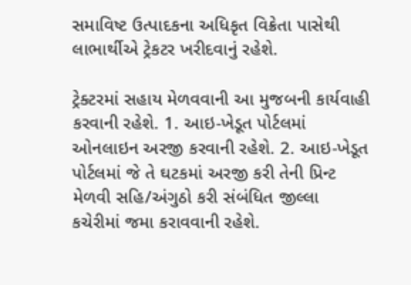સમાવિષ્ટ ઉત્પાદકના અધિકૃત વિક્રેતા પાસેથી લાભાર્થીએ ટ્રેકટર ખરીદવાનું રહેશે.

ટ્રેક્ટરમાં સહાય મેળવવાની આ મુજબની કાર્યવાહી કરવાની રહેશે. 1. આઇ-ખેડૂત પોર્ટલમાં ઓનલાઇન અરજી કરવાની રહેશે. 2. આઇ-ખેડૂત પોર્ટલમાં જે તે ઘટકમાં અરજી કરી તેની પ્રિન્ટ મેળવી સહિ/અંગુઠો કરી સંબંધિત જીલ્લા કચેરીમાં જમા કરાવવાની રહેશે.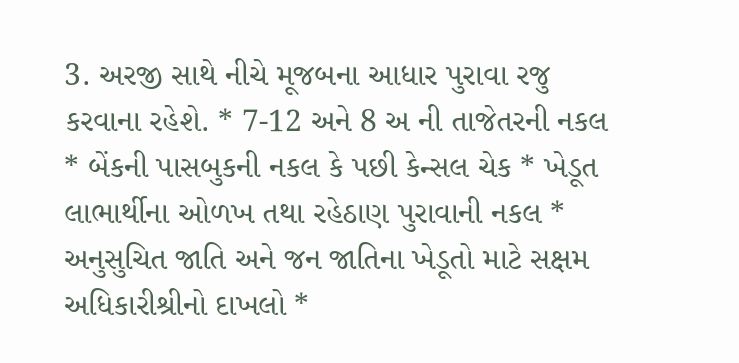3. અરજી સાથે નીચે મૂજબના આધાર પુરાવા રજુ કરવાના રહેશે. * 7-12 અને 8 અ ની તાજેતરની નકલ * બેંકની પાસબુકની નકલ કે પછી કેન્સલ ચેક * ખેડૂત લાભાર્થીના ઓળખ તથા રહેઠાણ પુરાવાની નકલ * અનુસુચિત જાતિ અને જન જાતિના ખેડૂતો માટે સક્ષમ અધિકારીશ્રીનો દાખલો *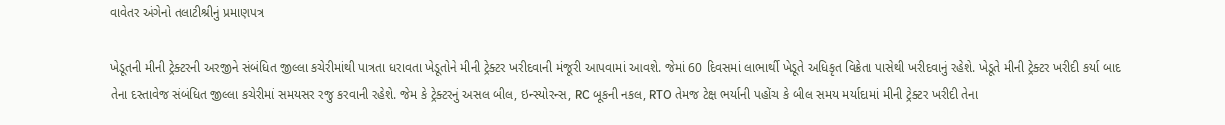વાવેતર અંગેનો તલાટીશ્રીનું પ્રમાણપત્ર

ખેડૂતની મીની ટ્રેક્ટરની અરજીને સંબંધિત જીલ્લા કચેરીમાંથી પાત્રતા ધરાવતા ખેડૂતોને મીની ટ્રેક્ટર ખરીદવાની મંજૂરી આપવામાં આવશે. જેમાં 60 દિવસમાં લાભાર્થી ખેડૂતે અધિકૃત વિક્રેતા પાસેથી ખરીદવાનું રહેશે. ખેડૂતે મીની ટ્રેક્ટર ખરીદી કર્યા બાદ તેના દસ્તાવેજ સંબંધિત જીલ્લા કચેરીમાં સમયસર રજુ કરવાની રહેશે. જેમ કે ટ્રેક્ટરનું અસલ બીલ, ઇન્સ્યોરન્સ, RC બૂકની નકલ, RTO તેમજ ટેક્ષ ભર્યાની પહોંચ કે બીલ સમય મર્યાદામાં મીની ટ્રેક્ટર ખરીદી તેના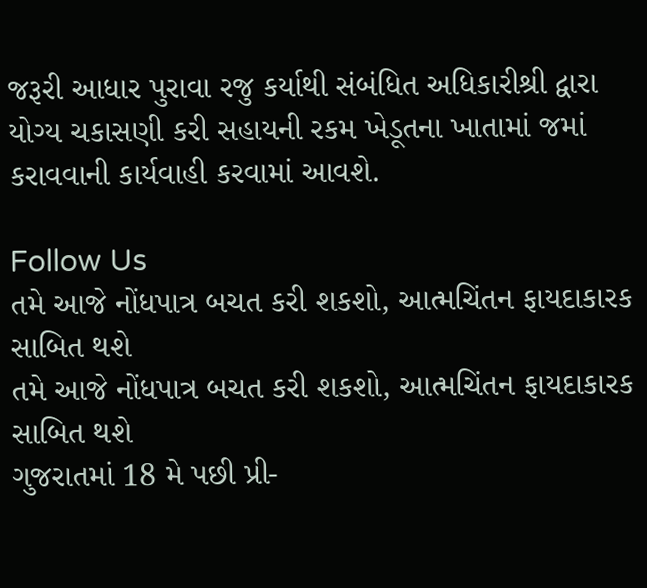જરૂરી આધાર પુરાવા રજુ કર્યાથી સંબંધિત અધિકારીશ્રી દ્વારા યોગ્ય ચકાસણી કરી સહાયની રકમ ખેડૂતના ખાતામાં જમાં કરાવવાની કાર્યવાહી કરવામાં આવશે.

Follow Us
તમે આજે નોંધપાત્ર બચત કરી શકશો, આત્મચિંતન ફાયદાકારક સાબિત થશે
તમે આજે નોંધપાત્ર બચત કરી શકશો, આત્મચિંતન ફાયદાકારક સાબિત થશે
ગુજરાતમાં 18 મે પછી પ્રી-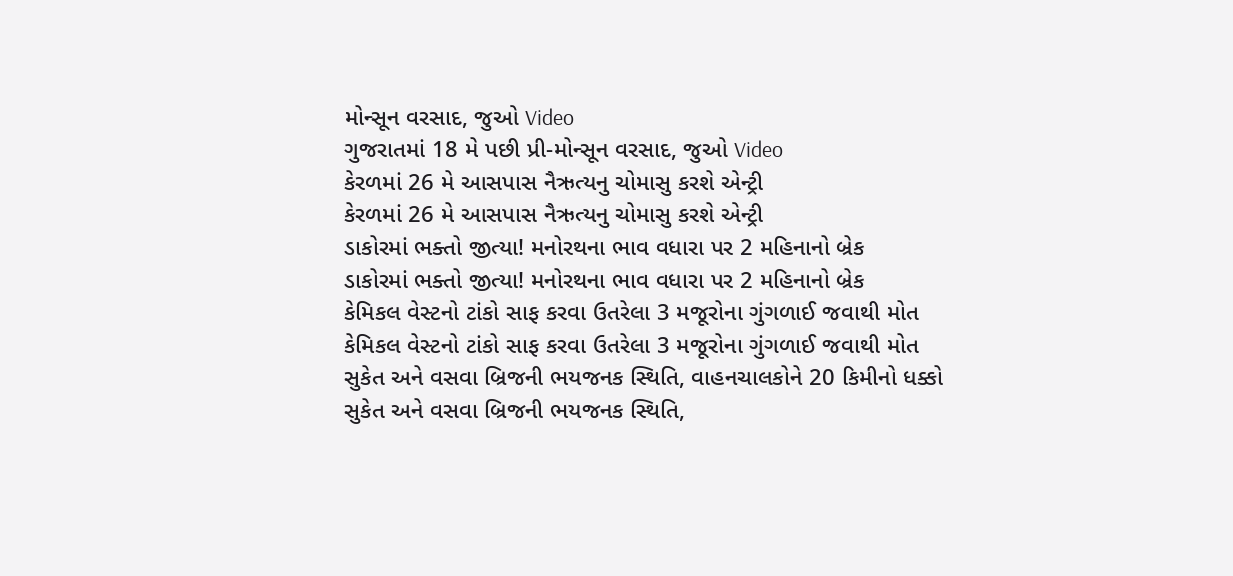મોન્સૂન વરસાદ, જુઓ Video
ગુજરાતમાં 18 મે પછી પ્રી-મોન્સૂન વરસાદ, જુઓ Video
કેરળમાં 26 મે આસપાસ નૈઋત્યનુ ચોમાસુ કરશે એન્ટ્રી
કેરળમાં 26 મે આસપાસ નૈઋત્યનુ ચોમાસુ કરશે એન્ટ્રી
ડાકોરમાં ભક્તો જીત્યા! મનોરથના ભાવ વધારા પર 2 મહિનાનો બ્રેક
ડાકોરમાં ભક્તો જીત્યા! મનોરથના ભાવ વધારા પર 2 મહિનાનો બ્રેક
કેમિકલ વેસ્ટનો ટાંકો સાફ કરવા ઉતરેલા 3 મજૂરોના ગુંગળાઈ જવાથી મોત
કેમિકલ વેસ્ટનો ટાંકો સાફ કરવા ઉતરેલા 3 મજૂરોના ગુંગળાઈ જવાથી મોત
સુકેત અને વસવા બ્રિજની ભયજનક સ્થિતિ, વાહનચાલકોને 20 કિમીનો ધક્કો
સુકેત અને વસવા બ્રિજની ભયજનક સ્થિતિ,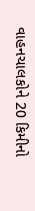વાહનચાલકોને 20 કિમીનો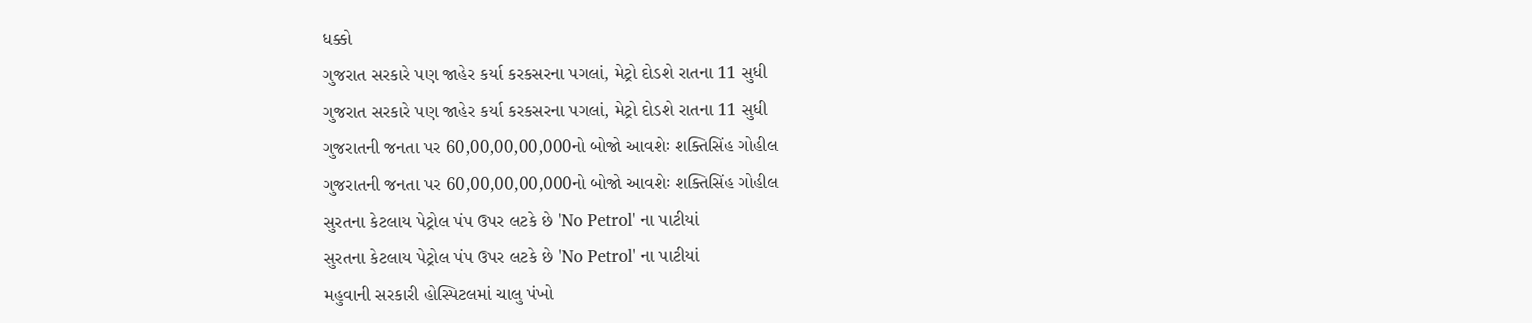ધક્કો
ગુજરાત સરકારે પણ જાહેર કર્યા કરકસરના પગલાં, મેટ્રો દોડશે રાતના 11 સુધી
ગુજરાત સરકારે પણ જાહેર કર્યા કરકસરના પગલાં, મેટ્રો દોડશે રાતના 11 સુધી
ગુજરાતની જનતા પર 60,00,00,00,000નો બોજો આવશેઃ શક્તિસિંહ ગોહીલ
ગુજરાતની જનતા પર 60,00,00,00,000નો બોજો આવશેઃ શક્તિસિંહ ગોહીલ
સુરતના કેટલાય પેટ્રોલ પંપ ઉપર લટકે છે 'No Petrol' ના પાટીયાં
સુરતના કેટલાય પેટ્રોલ પંપ ઉપર લટકે છે 'No Petrol' ના પાટીયાં
મહુવાની સરકારી હોસ્પિટલમાં ચાલુ પંખો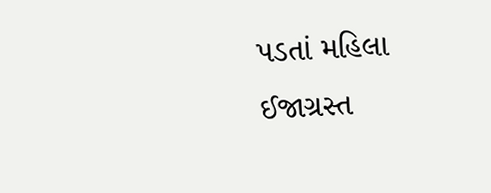પડતાં મહિલા ઈજાગ્રસ્ત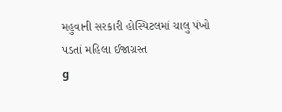મહુવાની સરકારી હોસ્પિટલમાં ચાલુ પંખો પડતાં મહિલા ઈજાગ્રસ્ત
g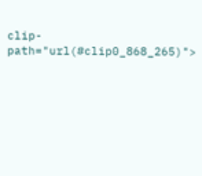clip-path="url(#clip0_868_265)">